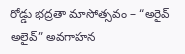రోడ్డు భద్రతా మాసోత్సవం – “అరైవ్ అలైవ్” అవగాహన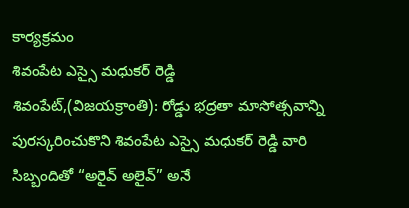కార్యక్రమం
శివంపేట ఎస్సై మధుకర్ రెడ్డి
శివంపేట్,(విజయక్రాంతి): రోడ్డు భద్రతా మాసోత్సవాన్ని పురస్కరించుకొని శివంపేట ఎస్సై మధుకర్ రెడ్డి వారి సిబ్బందితో “అరైవ్ అలైవ్” అనే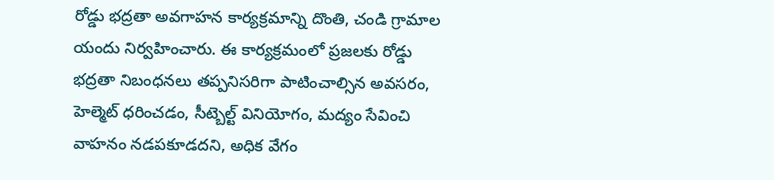రోడ్డు భద్రతా అవగాహన కార్యక్రమాన్ని దొంతి, చండి గ్రామాల యందు నిర్వహించారు. ఈ కార్యక్రమంలో ప్రజలకు రోడ్డు భద్రతా నిబంధనలు తప్పనిసరిగా పాటించాల్సిన అవసరం, హెల్మెట్ ధరించడం, సీట్బెల్ట్ వినియోగం, మద్యం సేవించి వాహనం నడపకూడదని, అధిక వేగం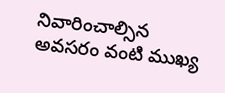నివారించాల్సిన అవసరం వంటి ముఖ్య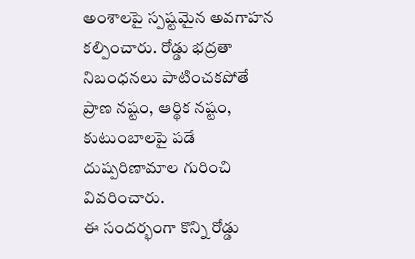అంశాలపై స్పష్టమైన అవగాహన కల్పించారు. రోడ్డు భద్రతా నిబంధనలు పాటించకపోతే ప్రాణ నష్టం, ఆర్థిక నష్టం, కుటుంబాలపై పడే దుష్పరిణామాల గురించి వివరించారు.
ఈ సందర్భంగా కొన్ని రోడ్డు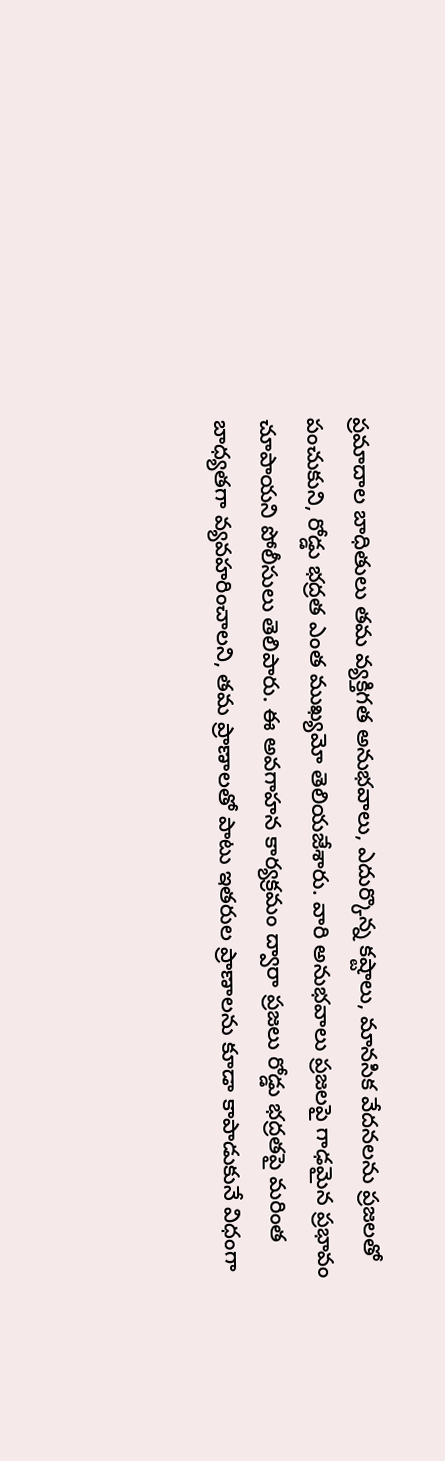ప్రమాదాల బాధితులు తమ వ్యక్తిగత అనుభవాలు, ఎదుర్కొన్న కష్టాలు, మానసిక వేదనలను ప్రజలతో పంచుకుని, రోడ్డు భద్రత ఎంత ముఖ్యమో తెలియజేశారు. వారి అనుభవాలు ప్రజలపై గాఢమైన ప్రభావం చూపాయని పోలీసులు తెలిపారు. ఈ అవగాహన కార్యక్రమం ద్వారా ప్రజలు రోడ్డు భద్రతపై మరింత బాధ్యతగా వ్యవహరించాలని, తమ ప్రాణాలతో పాటు ఇతరుల ప్రాణాలను కూడా కాపాడుకునే విధంగా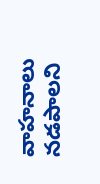వాహనాలు నడపాలని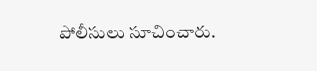పోలీసులు సూచించారు.